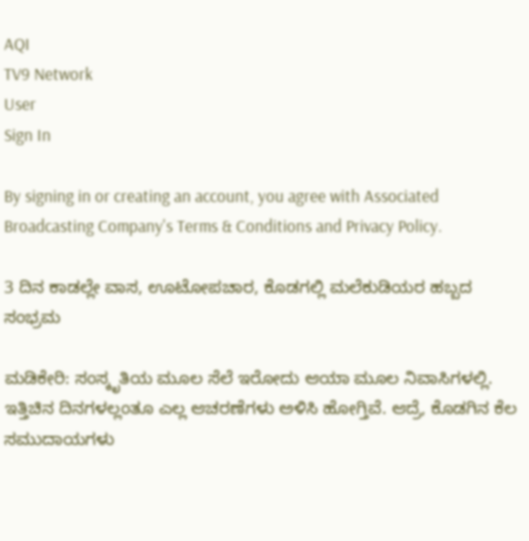AQI
TV9 Network
User
Sign In

By signing in or creating an account, you agree with Associated Broadcasting Company's Terms & Conditions and Privacy Policy.

3 ದಿನ ಕಾಡಲ್ಲೇ ವಾಸ, ಊಟೋಪಚಾರ, ಕೊಡಗಲ್ಲಿ ಮಲೆಕುಡಿಯರ ಹಬ್ಬದ ಸಂಭ್ರಮ

ಮಡಿಕೇರಿ: ಸಂಸ್ಕೃತಿಯ ಮೂಲ ಸೆಲೆ ಇರೋದು ಆಯಾ ಮೂಲ ನಿವಾಸಿಗಳಲ್ಲಿ. ಇತ್ತಿಚಿನ ದಿನಗಳಲ್ಲಂತೂ ಎಲ್ಲ ಆಚರಣೆಗಳು ಅಳಿಸಿ ಹೋಗ್ತಿವೆ. ಆದ್ರೆ, ಕೊಡಗಿನ ಕೆಲ ಸಮುದಾಯಗಳು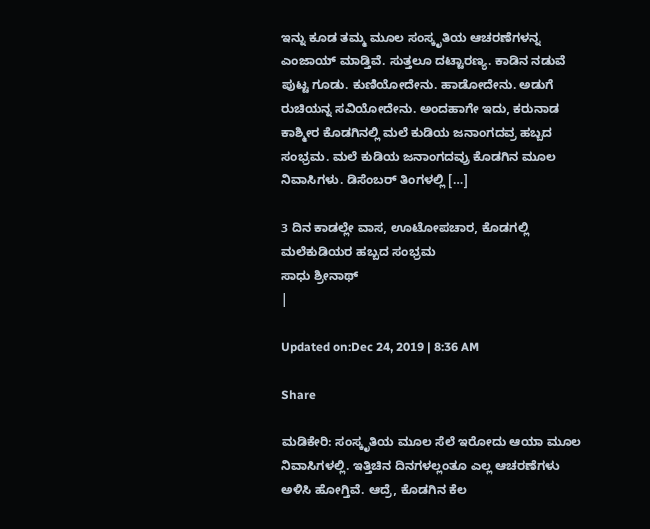ಇನ್ನು ಕೂಡ ತಮ್ಮ ಮೂಲ ಸಂಸ್ಕೃತಿಯ ಆಚರಣೆಗಳನ್ನ ಎಂಜಾಯ್ ಮಾಡ್ತಿವೆ. ಸುತ್ತಲೂ ದಟ್ಟಾರಣ್ಯ. ಕಾಡಿನ ನಡುವೆ ಪುಟ್ಟ ಗೂಡು. ಕುಣಿಯೋದೇನು. ಹಾಡೋದೇನು. ಅಡುಗೆ ರುಚಿಯನ್ನ ಸವಿಯೋದೇನು. ಅಂದಹಾಗೇ ಇದು, ಕರುನಾಡ ಕಾಶ್ಮೀರ ಕೊಡಗಿನಲ್ಲಿ ಮಲೆ ಕುಡಿಯ ಜನಾಂಗದವ್ರ ಹಬ್ಬದ ಸಂಭ್ರಮ. ಮಲೆ ಕುಡಿಯ ಜನಾಂಗದವ್ರು ಕೊಡಗಿನ ಮೂಲ ನಿವಾಸಿಗಳು. ಡಿಸೆಂಬರ್ ತಿಂಗಳಲ್ಲಿ […]

3 ದಿನ ಕಾಡಲ್ಲೇ ವಾಸ, ಊಟೋಪಚಾರ, ಕೊಡಗಲ್ಲಿ ಮಲೆಕುಡಿಯರ ಹಬ್ಬದ ಸಂಭ್ರಮ
ಸಾಧು ಶ್ರೀನಾಥ್
|

Updated on:Dec 24, 2019 | 8:36 AM

Share

ಮಡಿಕೇರಿ: ಸಂಸ್ಕೃತಿಯ ಮೂಲ ಸೆಲೆ ಇರೋದು ಆಯಾ ಮೂಲ ನಿವಾಸಿಗಳಲ್ಲಿ. ಇತ್ತಿಚಿನ ದಿನಗಳಲ್ಲಂತೂ ಎಲ್ಲ ಆಚರಣೆಗಳು ಅಳಿಸಿ ಹೋಗ್ತಿವೆ. ಆದ್ರೆ, ಕೊಡಗಿನ ಕೆಲ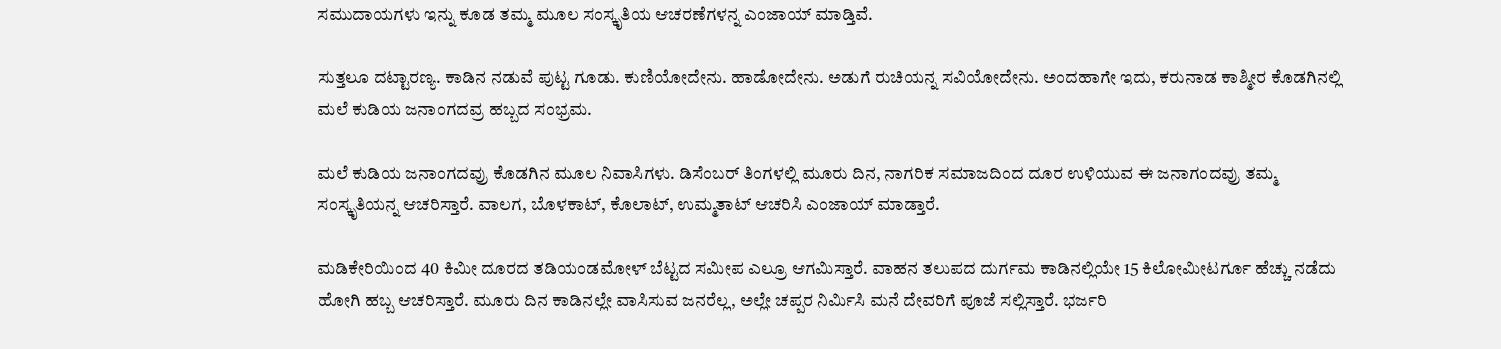ಸಮುದಾಯಗಳು ಇನ್ನು ಕೂಡ ತಮ್ಮ ಮೂಲ ಸಂಸ್ಕೃತಿಯ ಆಚರಣೆಗಳನ್ನ ಎಂಜಾಯ್ ಮಾಡ್ತಿವೆ.

ಸುತ್ತಲೂ ದಟ್ಟಾರಣ್ಯ. ಕಾಡಿನ ನಡುವೆ ಪುಟ್ಟ ಗೂಡು. ಕುಣಿಯೋದೇನು. ಹಾಡೋದೇನು. ಅಡುಗೆ ರುಚಿಯನ್ನ ಸವಿಯೋದೇನು. ಅಂದಹಾಗೇ ಇದು, ಕರುನಾಡ ಕಾಶ್ಮೀರ ಕೊಡಗಿನಲ್ಲಿ ಮಲೆ ಕುಡಿಯ ಜನಾಂಗದವ್ರ ಹಬ್ಬದ ಸಂಭ್ರಮ.

ಮಲೆ ಕುಡಿಯ ಜನಾಂಗದವ್ರು ಕೊಡಗಿನ ಮೂಲ ನಿವಾಸಿಗಳು. ಡಿಸೆಂಬರ್ ತಿಂಗಳಲ್ಲಿ ಮೂರು ದಿನ, ನಾಗರಿಕ ಸಮಾಜದಿಂದ ದೂರ ಉಳಿಯುವ ಈ ಜನಾಗಂದವ್ರು ತಮ್ಮ ಸಂಸ್ಕೃತಿಯನ್ನ ಆಚರಿಸ್ತಾರೆ. ವಾಲಗ, ಬೊಳಕಾಟ್, ಕೊಲಾಟ್, ಉಮ್ಮತಾಟ್ ಆಚರಿಸಿ ಎಂಜಾಯ್ ಮಾಡ್ತಾರೆ.

ಮಡಿಕೇರಿಯಿಂದ 40 ಕಿಮೀ ದೂರದ ತಡಿಯಂಡಮೋಳ್ ಬೆಟ್ಟದ ಸಮೀಪ ಎಲ್ರೂ ಆಗಮಿಸ್ತಾರೆ. ವಾಹನ ತಲುಪದ ದುರ್ಗಮ ಕಾಡಿನಲ್ಲಿಯೇ 15 ಕಿಲೋಮೀಟರ್ಗೂ‌ ಹೆಚ್ಚು ನಡೆದು ಹೋಗಿ ಹಬ್ಬ ಆಚರಿಸ್ತಾರೆ. ಮೂರು ದಿನ ಕಾಡಿನಲ್ಲೇ ವಾಸಿಸುವ ಜನರೆಲ್ಲ, ಅಲ್ಲೇ ಚಪ್ಪರ ನಿರ್ಮಿಸಿ ಮನೆ ದೇವರಿಗೆ ಪೂಜೆ ಸಲ್ಲಿಸ್ತಾರೆ. ಭರ್ಜರಿ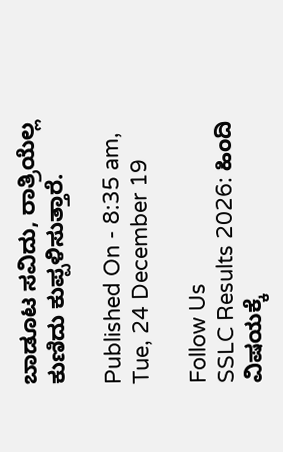ಬಾಡೂಟ ಸವಿದು, ರಾತ್ರಿಯೆಲ್ಲ ಕುಣಿದು ಕುಪ್ಪಳಿಸುತ್ತಾರೆ.

Published On - 8:35 am, Tue, 24 December 19

Follow Us
SSLC Results 2026: ಹಿಂದಿ ವಿಷಯಕ್ಕೆ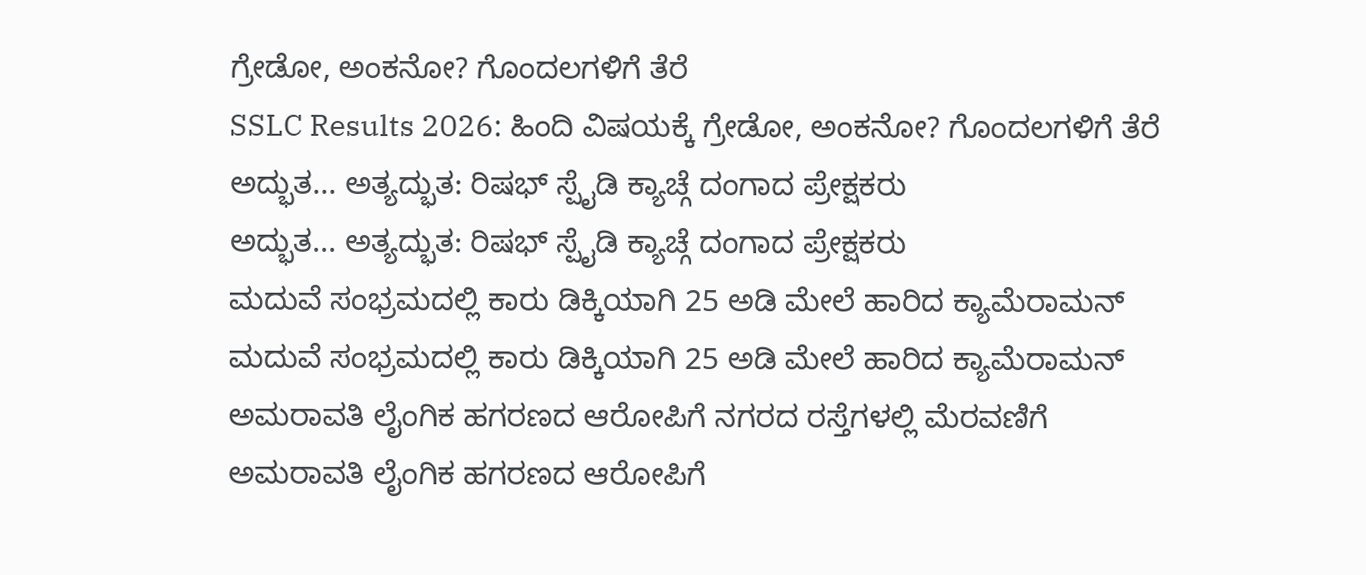ಗ್ರೇಡೋ, ಅಂಕನೋ? ಗೊಂದಲಗಳಿಗೆ ತೆರೆ
SSLC Results 2026: ಹಿಂದಿ ವಿಷಯಕ್ಕೆ ಗ್ರೇಡೋ, ಅಂಕನೋ? ಗೊಂದಲಗಳಿಗೆ ತೆರೆ
ಅದ್ಭುತ... ಅತ್ಯದ್ಭುತ: ರಿಷಭ್ ಸ್ಪೈಡಿ ಕ್ಯಾಚ್ಗೆ ದಂಗಾದ ಪ್ರೇಕ್ಷಕರು
ಅದ್ಭುತ... ಅತ್ಯದ್ಭುತ: ರಿಷಭ್ ಸ್ಪೈಡಿ ಕ್ಯಾಚ್ಗೆ ದಂಗಾದ ಪ್ರೇಕ್ಷಕರು
ಮದುವೆ ಸಂಭ್ರಮದಲ್ಲಿ ಕಾರು ಡಿಕ್ಕಿಯಾಗಿ 25 ಅಡಿ ಮೇಲೆ ಹಾರಿದ ಕ್ಯಾಮೆರಾಮನ್
ಮದುವೆ ಸಂಭ್ರಮದಲ್ಲಿ ಕಾರು ಡಿಕ್ಕಿಯಾಗಿ 25 ಅಡಿ ಮೇಲೆ ಹಾರಿದ ಕ್ಯಾಮೆರಾಮನ್
ಅಮರಾವತಿ ಲೈಂಗಿಕ ಹಗರಣದ ಆರೋಪಿಗೆ ನಗರದ ರಸ್ತೆಗಳಲ್ಲಿ ಮೆರವಣಿಗೆ
ಅಮರಾವತಿ ಲೈಂಗಿಕ ಹಗರಣದ ಆರೋಪಿಗೆ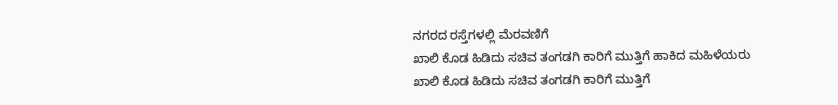ನಗರದ ರಸ್ತೆಗಳಲ್ಲಿ ಮೆರವಣಿಗೆ
ಖಾಲಿ ಕೊಡ ಹಿಡಿದು ಸಚಿವ ತಂಗಡಗಿ ಕಾರಿಗೆ ಮುತ್ತಿಗೆ ಹಾಕಿದ ಮಹಿಳೆಯರು
ಖಾಲಿ ಕೊಡ ಹಿಡಿದು ಸಚಿವ ತಂಗಡಗಿ ಕಾರಿಗೆ ಮುತ್ತಿಗೆ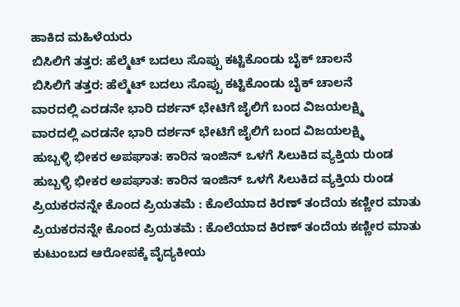ಹಾಕಿದ ಮಹಿಳೆಯರು
ಬಿಸಿಲಿಗೆ ತತ್ತರ: ಹೆಲ್ಮೆಟ್ ಬದಲು ಸೊಪ್ಪು ಕಟ್ಟಿಕೊಂಡು ಬೈಕ್ ಚಾಲನೆ
ಬಿಸಿಲಿಗೆ ತತ್ತರ: ಹೆಲ್ಮೆಟ್ ಬದಲು ಸೊಪ್ಪು ಕಟ್ಟಿಕೊಂಡು ಬೈಕ್ ಚಾಲನೆ
ವಾರದಲ್ಲಿ ಎರಡನೇ ಭಾರಿ ದರ್ಶನ್ ಭೇಟಿಗೆ ಜೈಲಿಗೆ ಬಂದ ವಿಜಯಲಕ್ಷ್ಮಿ
ವಾರದಲ್ಲಿ ಎರಡನೇ ಭಾರಿ ದರ್ಶನ್ ಭೇಟಿಗೆ ಜೈಲಿಗೆ ಬಂದ ವಿಜಯಲಕ್ಷ್ಮಿ
ಹುಬ್ಬಳ್ಳಿ ಭೀಕರ ಅಪಘಾತ: ಕಾರಿನ ಇಂಜಿನ್ ಒಳಗೆ ಸಿಲುಕಿದ ವ್ಯಕ್ತಿಯ ರುಂಡ
ಹುಬ್ಬಳ್ಳಿ ಭೀಕರ ಅಪಘಾತ: ಕಾರಿನ ಇಂಜಿನ್ ಒಳಗೆ ಸಿಲುಕಿದ ವ್ಯಕ್ತಿಯ ರುಂಡ
ಪ್ರಿಯಕರನನ್ನೇ ಕೊಂದ ಪ್ರಿಯತಮೆ : ಕೊಲೆಯಾದ ಕಿರಣ್ ತಂದೆಯ ಕಣ್ಣೀರ ಮಾತು
ಪ್ರಿಯಕರನನ್ನೇ ಕೊಂದ ಪ್ರಿಯತಮೆ : ಕೊಲೆಯಾದ ಕಿರಣ್ ತಂದೆಯ ಕಣ್ಣೀರ ಮಾತು
ಕುಟುಂಬದ ಆರೋಪಕ್ಕೆ ವೈದ್ಯಕೀಯ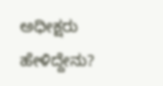ಅಧೀಕ್ಷರು ಹೇಳಿದ್ದೇನು?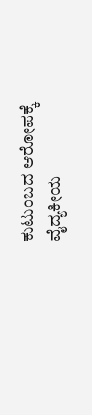ಕುಟುಂಬದ ಆರೋಪಕ್ಕೆ ವೈದ್ಯಕೀಯ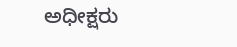ಅಧೀಕ್ಷರು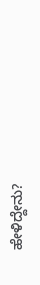ಹೇಳಿದ್ದೇನು?